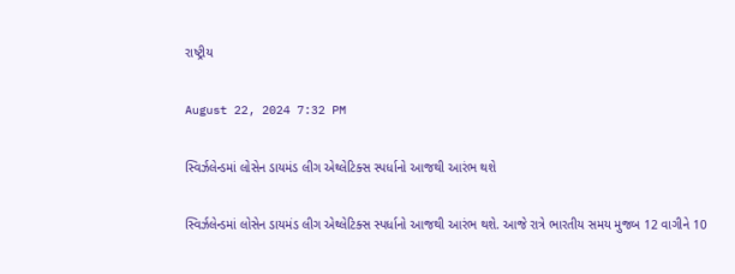રાષ્ટ્રીય

August 22, 2024 7:32 PM

સ્વિર્ઝલેન્ડમાં લોસેન ડાયમંડ લીગ એથ્લેટિક્સ સ્પર્ધાનો આજથી આરંભ થશે

સ્વિર્ઝલેન્ડમાં લોસેન ડાયમંડ લીગ એથ્લેટિક્સ સ્પર્ધાનો આજથી આરંભ થશે. આજે રાત્રે ભારતીય સમય મુજબ 12 વાગીને 10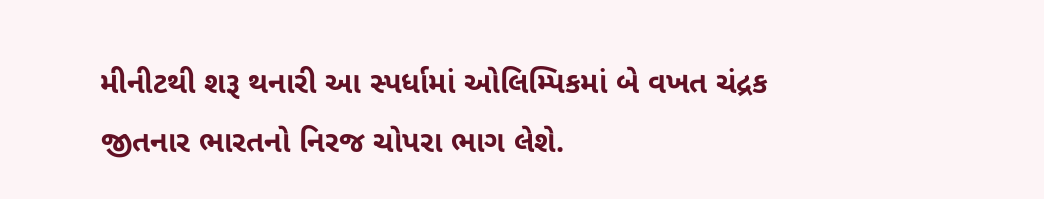મીનીટથી શરૂ થનારી આ સ્પર્ધામાં ઓલિમ્પિકમાં બે વખત ચંદ્રક જીતનાર ભારતનો નિરજ ચોપરા ભાગ લેશે.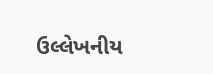ઉલ્લેખનીય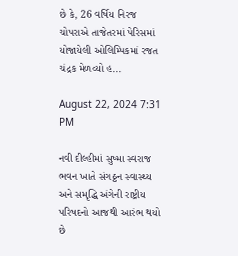છે કે, 26 વર્ષિય નિરજ ચોપરાએ તાજેતરમાં પેરિસમાં યોજાયેલી ઓલિમ્પિકમાં રજત ચંદ્રક મેળવ્યો હ...

August 22, 2024 7:31 PM

નવી દીલ્હીમાં સુષ્મા સ્વરાજ ભવન ખાતે સંગઠ્ઠન સ્વાસ્થ્ય અને સમૃદ્ધિ અંગેની રાષ્ટ્રીય પરિષદનો આજથી આરંભ થયો છે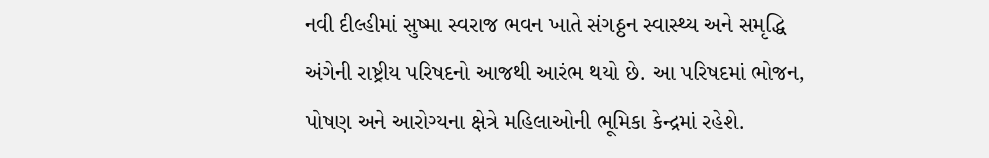નવી દીલ્હીમાં સુષ્મા સ્વરાજ ભવન ખાતે સંગઠ્ઠન સ્વાસ્થ્ય અને સમૃદ્ધિ અંગેની રાષ્ટ્રીય પરિષદનો આજથી આરંભ થયો છે. આ પરિષદમાં ભોજન, પોષણ અને આરોગ્યના ક્ષેત્રે મહિલાઓની ભૂમિકા કેન્દ્રમાં રહેશે.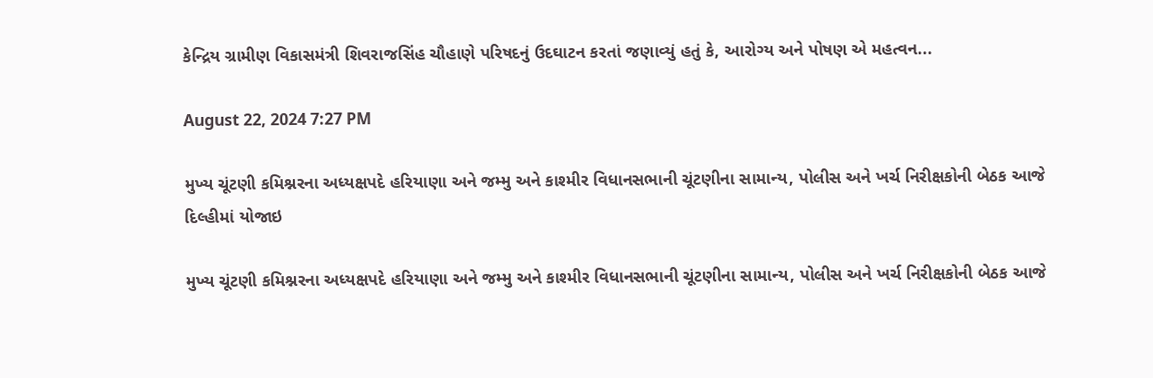કેન્દ્રિય ગ્રામીણ વિકાસમંત્રી શિવરાજસિંહ ચૌહાણે પરિષદનું ઉદઘાટન કરતાં જણાવ્યું હતું કે, આરોગ્ય અને પોષણ એ મહત્વન...

August 22, 2024 7:27 PM

મુખ્ય ચૂંટણી કમિશ્નરના અધ્યક્ષપદે હરિયાણા અને જમ્મુ અને કાશ્મીર વિધાનસભાની ચૂંટણીના સામાન્ય, પોલીસ અને ખર્ચ નિરીક્ષકોની બેઠક આજે દિલ્હીમાં યોજાઇ

મુખ્ય ચૂંટણી કમિશ્નરના અધ્યક્ષપદે હરિયાણા અને જમ્મુ અને કાશ્મીર વિધાનસભાની ચૂંટણીના સામાન્ય, પોલીસ અને ખર્ચ નિરીક્ષકોની બેઠક આજે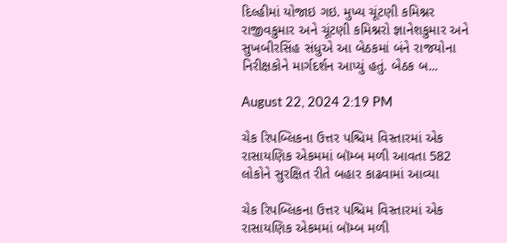દિલ્હીમાં યોજાઇ ગઇ. મુખ્ય ચૂંટણી કમિશ્નર રાજીવકુમાર અને ચૂંટણી કમિશ્નરો જ્ઞાનેશકુમાર અને સુખબીરસિંહ સંધુએ આ બેઠકમાં બંને રાજયોના નિરીક્ષકોને માર્ગદર્શન આપ્યું હતું. બેઠક બ...

August 22, 2024 2:19 PM

ચેક રિપબ્લિકના ઉત્તર પશ્ચિમ વિસ્તારમાં એક રાસાયણિક એકમમાં બૉમ્બ મળી આવતા 582 લોકોને સુરક્ષિત રીતે બહાર કાઢવામાં આવ્યા

ચેક રિપબ્લિકના ઉત્તર પશ્ચિમ વિસ્તારમાં એક રાસાયણિક એકમમાં બૉમ્બ મળી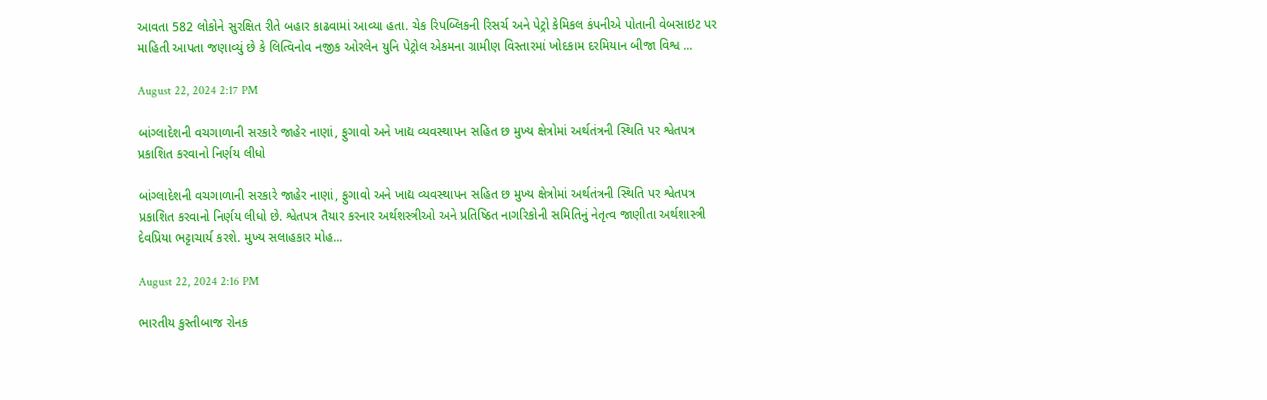આવતા 582 લોકોને સુરક્ષિત રીતે બહાર કાઢવામાં આવ્યા હતા. ચેક રિપબ્લિકની રિસર્ચ અને પેટ્રો કેમિકલ કંપનીએ પોતાની વેબસાઇટ પર માહિતી આપતા જણાવ્યું છે કે લિત્વિનોવ નજીક ઓરલેન યુનિ પેટ્રોલ એકમના ગ્રામીણ વિસ્તારમાં ખોદકામ દરમિયાન બીજા વિશ્વ ...

August 22, 2024 2:17 PM

બાંગ્લાદેશની વચગાળાની સરકારે જાહેર નાણાં, ફુગાવો અને ખાદ્ય વ્યવસ્થાપન સહિત છ મુખ્ય ક્ષેત્રોમાં અર્થતંત્રની સ્થિતિ પર શ્વેતપત્ર પ્રકાશિત કરવાનો નિર્ણય લીધો

બાંગ્લાદેશની વચગાળાની સરકારે જાહેર નાણાં, ફુગાવો અને ખાદ્ય વ્યવસ્થાપન સહિત છ મુખ્ય ક્ષેત્રોમાં અર્થતંત્રની સ્થિતિ પર શ્વેતપત્ર પ્રકાશિત કરવાનો નિર્ણય લીધો છે. શ્વેતપત્ર તૈયાર કરનાર અર્થશસ્ત્રીઓ અને પ્રતિષ્ઠિત નાગરિકોની સમિતિનું નેતૃત્વ જાણીતા અર્થશાસ્ત્રી દેવપ્રિયા ભટ્ટાચાર્ય કરશે. મુખ્ય સલાહકાર મોહ...

August 22, 2024 2:16 PM

ભારતીય કુસ્તીબાજ રોનક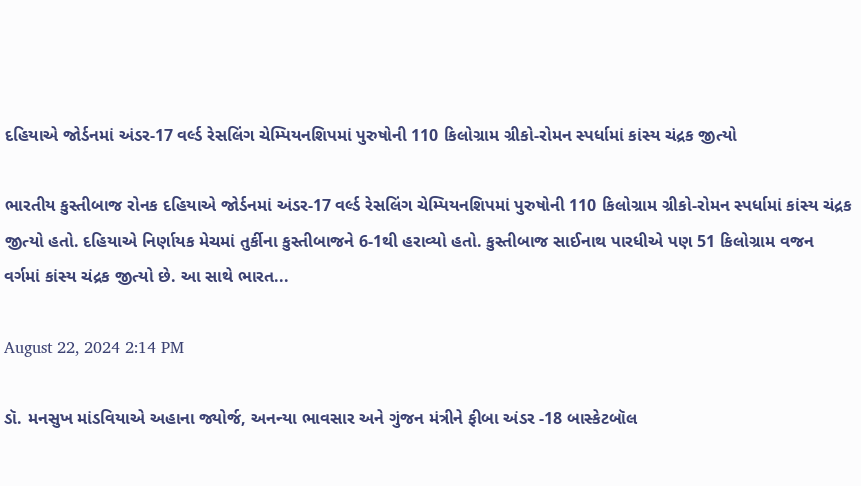દહિયાએ જોર્ડનમાં અંડર-17 વર્લ્ડ રેસલિંગ ચેમ્પિયનશિપમાં પુરુષોની 110 કિલોગ્રામ ગ્રીકો-રોમન સ્પર્ધામાં કાંસ્ય ચંદ્રક જીત્યો

ભારતીય કુસ્તીબાજ રોનક દહિયાએ જોર્ડનમાં અંડર-17 વર્લ્ડ રેસલિંગ ચેમ્પિયનશિપમાં પુરુષોની 110 કિલોગ્રામ ગ્રીકો-રોમન સ્પર્ધામાં કાંસ્ય ચંદ્રક જીત્યો હતો. દહિયાએ નિર્ણાયક મેચમાં તુર્કીના કુસ્તીબાજને 6-1થી હરાવ્યો હતો. કુસ્તીબાજ સાઈનાથ પારધીએ પણ 51 કિલોગ્રામ વજન વર્ગમાં કાંસ્ય ચંદ્રક જીત્યો છે. આ સાથે ભારત...

August 22, 2024 2:14 PM

ડૉ. મનસુખ માંડવિયાએ અહાના જ્યોર્જ, અનન્યા ભાવસાર અને ગુંજન મંત્રીને ફીબા અંડર -18 બાસ્કેટબૉલ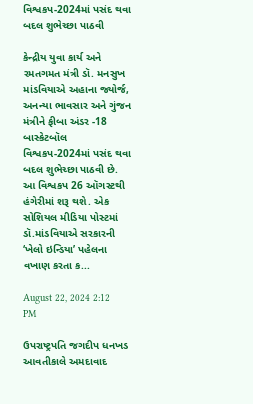વિશ્વકપ-2024માં પસંદ થવા બદલ શુભેચ્છા પાઠવી

કેન્દ્રીય યુવા કાર્ય અને રમતગમત મંત્રી ડૉ. મનસુખ માંડવિયાએ અહાના જ્યોર્જ, અનન્યા ભાવસાર અને ગુંજન મંત્રીને ફીબા અંડર -18 બાસ્કેટબૉલ વિશ્વકપ-2024માં પસંદ થવા બદલ શુભેચ્છા પાઠવી છે. આ વિશ્વકપ 26 ઑગસ્ટથી હંગેરીમાં શરૂ થશે. એક સોશિયલ મીડિયા પોસ્ટમાં ડૉ.માંડવિયાએ સરકારની ‘ખેલો ઇન્ડિયા’ પહેલના વખાણ કરતા ક...

August 22, 2024 2:12 PM

ઉપરાષ્ટ્રપતિ જગદીપ ધનખડ આવતીકાલે અમદાવાદ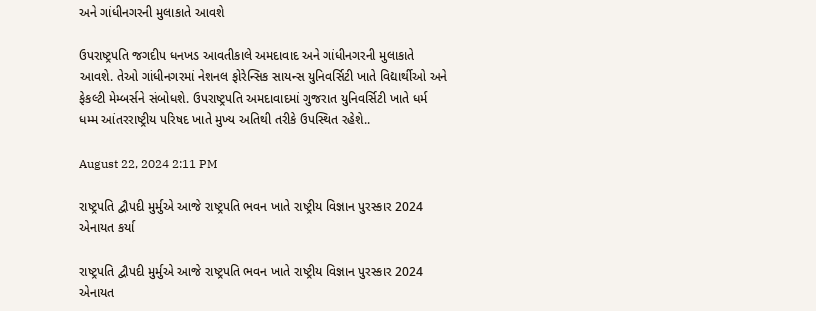અને ગાંધીનગરની મુલાકાતે આવશે

ઉપરાષ્ટ્રપતિ જગદીપ ધનખડ આવતીકાલે અમદાવાદ અને ગાંધીનગરની મુલાકાતે આવશે. તેઓ ગાંધીનગરમાં નેશનલ ફોરેન્સિક સાયન્સ યુનિવર્સિટી ખાતે વિદ્યાર્થીઓ અને ફેકલ્ટી મેમ્બર્સને સંબોધશે. ઉપરાષ્ટ્રપતિ અમદાવાદમાં ગુજરાત યુનિવર્સિટી ખાતે ધર્મ ધમ્મ આંતરરાષ્ટ્રીય પરિષદ ખાતે મુખ્ય અતિથી તરીકે ઉપસ્થિત રહેશે..

August 22, 2024 2:11 PM

રાષ્ટ્રપતિ દ્વૌપદી મુર્મુએ આજે રાષ્ટ્રપતિ ભવન ખાતે રાષ્ટ્રીય વિજ્ઞાન પુરસ્કાર 2024 એનાયત કર્યા

રાષ્ટ્રપતિ દ્વૌપદી મુર્મુએ આજે રાષ્ટ્રપતિ ભવન ખાતે રાષ્ટ્રીય વિજ્ઞાન પુરસ્કાર 2024 એનાયત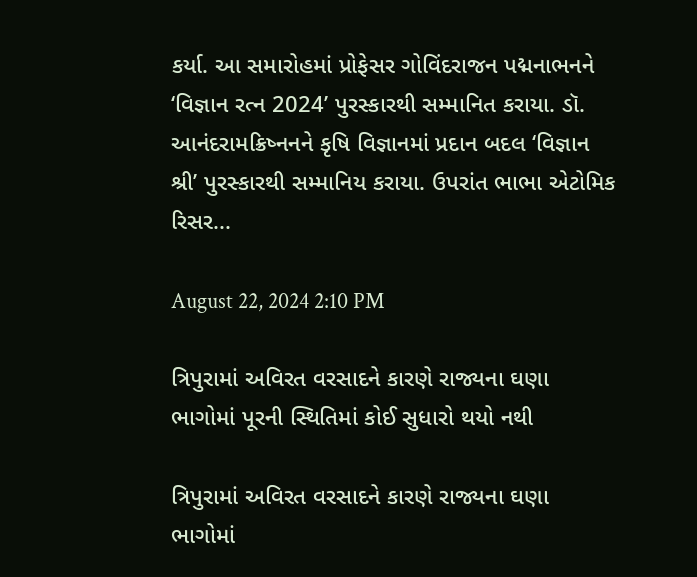કર્યા. આ સમારોહમાં પ્રોફેસર ગોવિંદરાજન પદ્મનાભનને ‘વિજ્ઞાન રત્ન 2024’ પુરસ્કારથી સમ્માનિત કરાયા. ડૉ. આનંદરામક્રિષ્નનને કૃષિ વિજ્ઞાનમાં પ્રદાન બદલ ‘વિજ્ઞાન શ્રી’ પુરસ્કારથી સમ્માનિય કરાયા. ઉપરાંત ભાભા એટોમિક રિસર...

August 22, 2024 2:10 PM

ત્રિપુરામાં અવિરત વરસાદને કારણે રાજ્યના ઘણા ભાગોમાં પૂરની સ્થિતિમાં કોઈ સુધારો થયો નથી

ત્રિપુરામાં અવિરત વરસાદને કારણે રાજ્યના ઘણા ભાગોમાં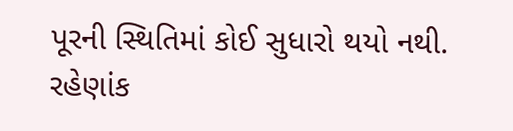પૂરની સ્થિતિમાં કોઈ સુધારો થયો નથી. રહેણાંક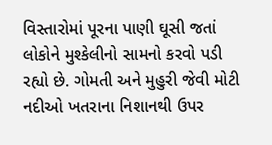વિસ્તારોમાં પૂરના પાણી ઘૂસી જતાં લોકોને મુશ્કેલીનો સામનો કરવો પડી રહ્યો છે. ગોમતી અને મુહુરી જેવી મોટી નદીઓ ખતરાના નિશાનથી ઉપર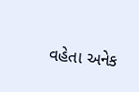વહેતા અનેક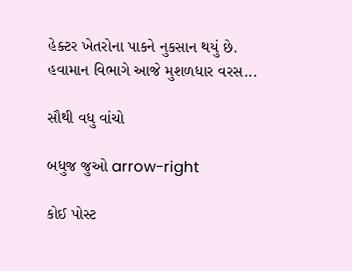હેક્ટર ખેતરોના પાકને નુકસાન થયું છે. હવામાન વિભાગે આજે મુશળધાર વરસ...

સૌથી વધુ વાંચો

બધુજ જુઓ arrow-right

કોઈ પોસ્ટ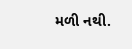મળી નથી.